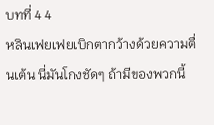บทที่ 4 4
หลินเฟยเฟยเบิกตากว้างด้วยความตื่นเต้น นี่มันโกงชัดๆ ถ้ามีของพวกนี้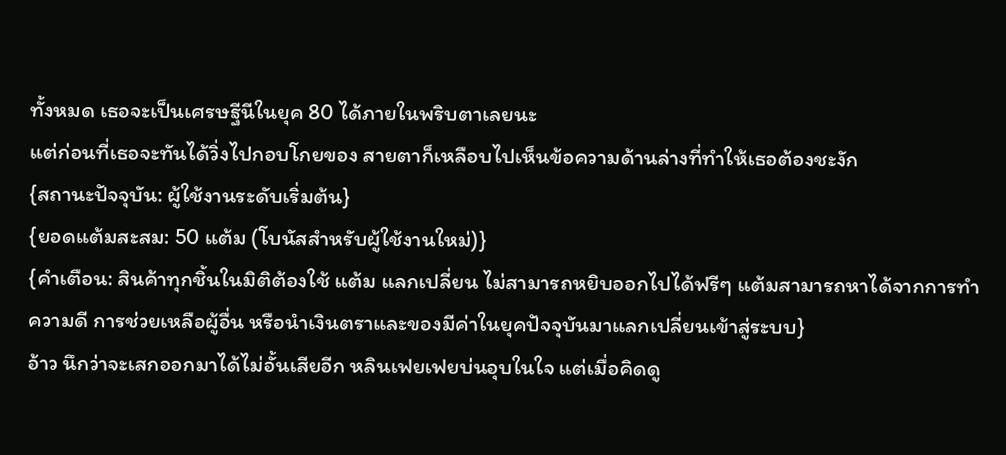ทั้งหมด เธอจะเป็นเศรษฐีนีในยุค 80 ได้ภายในพริบตาเลยนะ
แต่ก่อนที่เธอจะทันได้วิ่งไปกอบโกยของ สายตาก็เหลือบไปเห็นข้อความด้านล่างที่ทำให้เธอต้องชะงัก
{สถานะปัจจุบัน: ผู้ใช้งานระดับเริ่มต้น}
{ยอดแต้มสะสม: 50 แต้ม (โบนัสสำหรับผู้ใช้งานใหม่)}
{คำเตือน: สินค้าทุกชิ้นในมิติต้องใช้ แต้ม แลกเปลี่ยน ไม่สามารถหยิบออกไปได้ฟรีๆ แต้มสามารถหาได้จากการทำความดี การช่วยเหลือผู้อื่น หรือนำเงินตราและของมีค่าในยุคปัจจุบันมาแลกเปลี่ยนเข้าสู่ระบบ}
อ้าว นึกว่าจะเสกออกมาได้ไม่อั้นเสียอีก หลินเฟยเฟยบ่นอุบในใจ แต่เมื่อคิดดู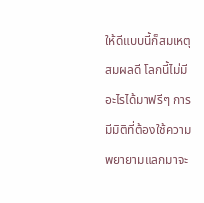ให้ดีแบบนี้ก็สมเหตุสมผลดี โลกนี้ไม่มีอะไรได้มาฟรีๆ การมีมิติที่ต้องใช้ความพยายามแลกมาจะ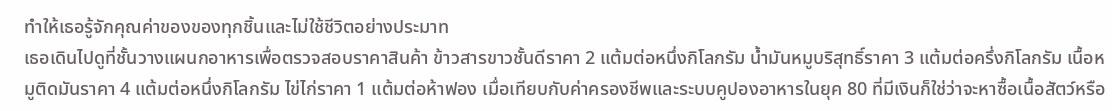ทำให้เธอรู้จักคุณค่าของของทุกชิ้นและไม่ใช้ชีวิตอย่างประมาท
เธอเดินไปดูที่ชั้นวางแผนกอาหารเพื่อตรวจสอบราคาสินค้า ข้าวสารขาวชั้นดีราคา 2 แต้มต่อหนึ่งกิโลกรัม น้ำมันหมูบริสุทธิ์ราคา 3 แต้มต่อครึ่งกิโลกรัม เนื้อหมูติดมันราคา 4 แต้มต่อหนึ่งกิโลกรัม ไข่ไก่ราคา 1 แต้มต่อห้าฟอง เมื่อเทียบกับค่าครองชีพและระบบคูปองอาหารในยุค 80 ที่มีเงินก็ใช่ว่าจะหาซื้อเนื้อสัตว์หรือ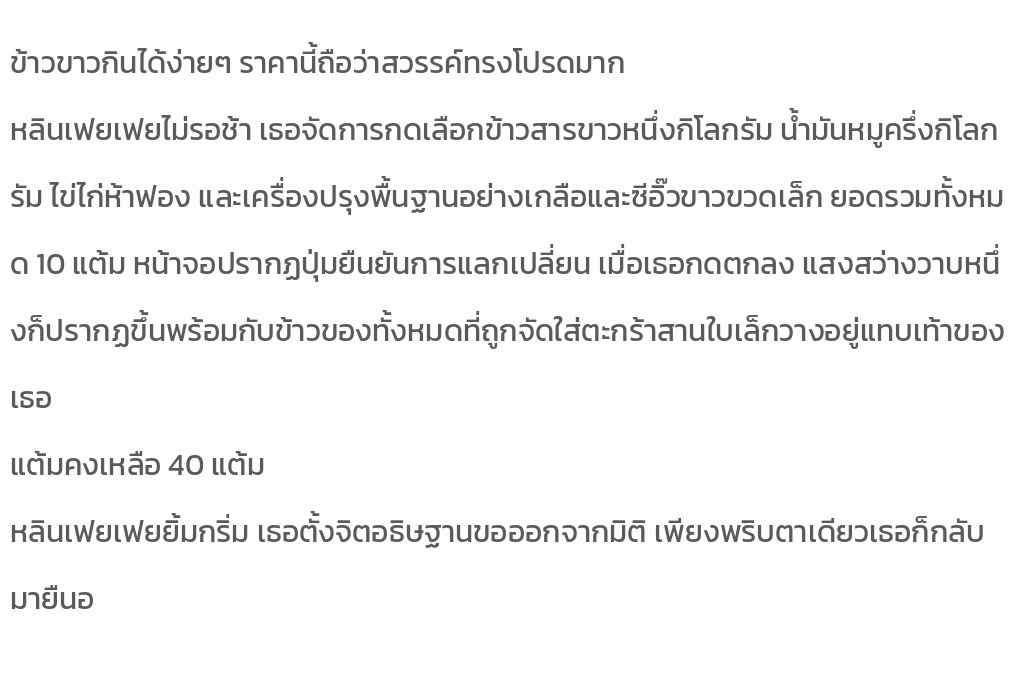ข้าวขาวกินได้ง่ายๆ ราคานี้ถือว่าสวรรค์ทรงโปรดมาก
หลินเฟยเฟยไม่รอช้า เธอจัดการกดเลือกข้าวสารขาวหนึ่งกิโลกรัม น้ำมันหมูครึ่งกิโลกรัม ไข่ไก่ห้าฟอง และเครื่องปรุงพื้นฐานอย่างเกลือและซีอิ๊วขาวขวดเล็ก ยอดรวมทั้งหมด 10 แต้ม หน้าจอปรากฏปุ่มยืนยันการแลกเปลี่ยน เมื่อเธอกดตกลง แสงสว่างวาบหนึ่งก็ปรากฏขึ้นพร้อมกับข้าวของทั้งหมดที่ถูกจัดใส่ตะกร้าสานใบเล็กวางอยู่แทบเท้าของเธอ
แต้มคงเหลือ 40 แต้ม
หลินเฟยเฟยยิ้มกริ่ม เธอตั้งจิตอธิษฐานขอออกจากมิติ เพียงพริบตาเดียวเธอก็กลับมายืนอ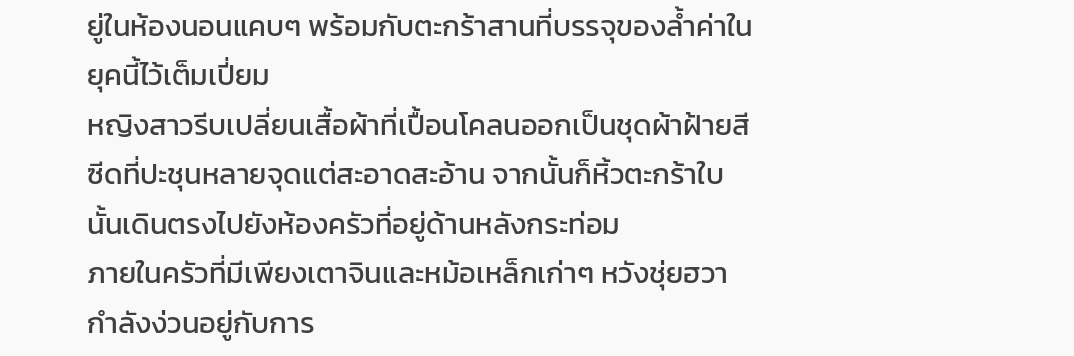ยู่ในห้องนอนแคบๆ พร้อมกับตะกร้าสานที่บรรจุของล้ำค่าในยุคนี้ไว้เต็มเปี่ยม
หญิงสาวรีบเปลี่ยนเสื้อผ้าที่เปื้อนโคลนออกเป็นชุดผ้าฝ้ายสีซีดที่ปะชุนหลายจุดแต่สะอาดสะอ้าน จากนั้นก็หิ้วตะกร้าใบนั้นเดินตรงไปยังห้องครัวที่อยู่ด้านหลังกระท่อม
ภายในครัวที่มีเพียงเตาจินและหม้อเหล็กเก่าๆ หวังชุ่ยฮวากำลังง่วนอยู่กับการ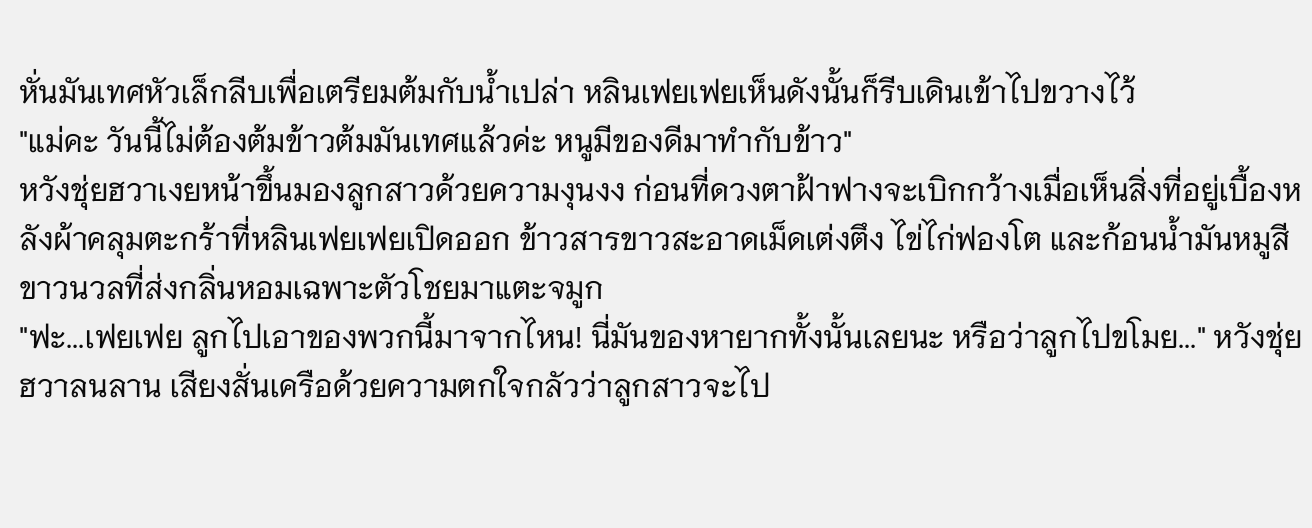หั่นมันเทศหัวเล็กลีบเพื่อเตรียมต้มกับน้ำเปล่า หลินเฟยเฟยเห็นดังนั้นก็รีบเดินเข้าไปขวางไว้
"แม่คะ วันนี้ไม่ต้องต้มข้าวต้มมันเทศแล้วค่ะ หนูมีของดีมาทำกับข้าว"
หวังชุ่ยฮวาเงยหน้าขึ้นมองลูกสาวด้วยความงุนงง ก่อนที่ดวงตาฝ้าฟางจะเบิกกว้างเมื่อเห็นสิ่งที่อยู่เบื้องหลังผ้าคลุมตะกร้าที่หลินเฟยเฟยเปิดออก ข้าวสารขาวสะอาดเม็ดเต่งตึง ไข่ไก่ฟองโต และก้อนน้ำมันหมูสีขาวนวลที่ส่งกลิ่นหอมเฉพาะตัวโชยมาแตะจมูก
"ฟะ...เฟยเฟย ลูกไปเอาของพวกนี้มาจากไหน! นี่มันของหายากทั้งนั้นเลยนะ หรือว่าลูกไปขโมย..." หวังชุ่ยฮวาลนลาน เสียงสั่นเครือด้วยความตกใจกลัวว่าลูกสาวจะไป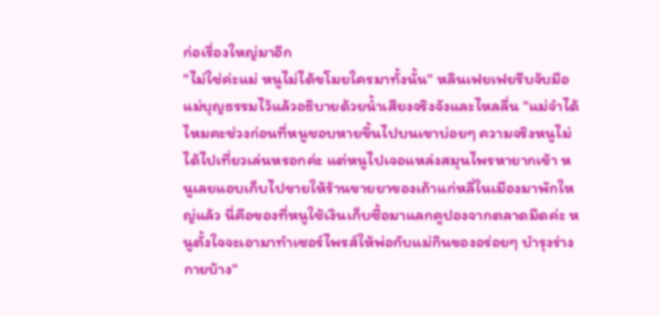ก่อเรื่องใหญ่มาอีก
"ไม่ใช่ค่ะแม่ หนูไม่ได้ขโมยใครมาทั้งนั้น" หลินเฟยเฟยรีบจับมือแม่บุญธรรมไว้แล้วอธิบายด้วยน้ำเสียงจริงจังและไหลลื่น "แม่จำได้ไหมคะช่วงก่อนที่หนูชอบหายขึ้นไปบนเขาบ่อยๆ ความจริงหนูไม่ได้ไปเที่ยวเล่นหรอกค่ะ แต่หนูไปเจอแหล่งสมุนไพรหายากเข้า หนูเลยแอบเก็บไปขายให้ร้านขายยาของเถ้าแก่หลี่ในเมืองมาพักใหญ่แล้ว นี่คือของที่หนูใช้เงินเก็บซื้อมาแลกคูปองจากตลาดมืดค่ะ หนูตั้งใจจะเอามาทำเซอร์ไพรส์ให้พ่อกับแม่กินของอร่อยๆ บำรุงร่างกายบ้าง"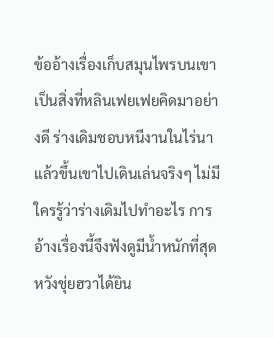ข้ออ้างเรื่องเก็บสมุนไพรบนเขาเป็นสิ่งที่หลินเฟยเฟยคิดมาอย่างดี ร่างเดิมชอบหนีงานในไร่นาแล้วขึ้นเขาไปเดินเล่นจริงๆ ไม่มีใครรู้ว่าร่างเดิมไปทำอะไร การอ้างเรื่องนี้จึงฟังดูมีน้ำหนักที่สุด
หวังชุ่ยฮวาได้ยิน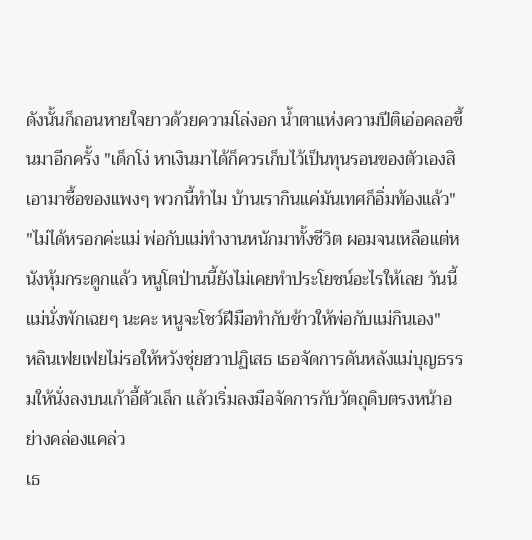ดังนั้นก็ถอนหายใจยาวด้วยความโล่งอก น้ำตาแห่งความปีติเอ่อคลอขึ้นมาอีกครั้ง "เด็กโง่ หาเงินมาได้ก็ควรเก็บไว้เป็นทุนรอนของตัวเองสิ เอามาซื้อของแพงๆ พวกนี้ทำไม บ้านเรากินแค่มันเทศก็อิ่มท้องแล้ว"
"ไม่ได้หรอกค่ะแม่ พ่อกับแม่ทำงานหนักมาทั้งชีวิต ผอมจนเหลือแต่หนังหุ้มกระดูกแล้ว หนูโตป่านนี้ยังไม่เคยทำประโยชน์อะไรให้เลย วันนี้แม่นั่งพักเฉยๆ นะคะ หนูจะโชว์ฝีมือทำกับข้าวให้พ่อกับแม่กินเอง"
หลินเฟยเฟยไม่รอให้หวังชุ่ยฮวาปฏิเสธ เธอจัดการดันหลังแม่บุญธรรมให้นั่งลงบนเก้าอี้ตัวเล็ก แล้วเริ่มลงมือจัดการกับวัตถุดิบตรงหน้าอย่างคล่องแคล่ว
เธ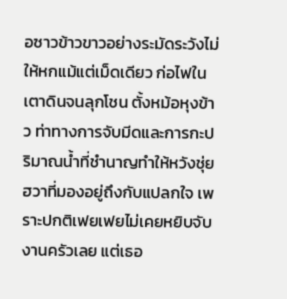อซาวข้าวขาวอย่างระมัดระวังไม่ให้หกแม้แต่เม็ดเดียว ก่อไฟในเตาดินจนลุกโชน ตั้งหม้อหุงข้าว ท่าทางการจับมีดและการกะปริมาณน้ำที่ชำนาญทำให้หวังชุ่ยฮวาที่มองอยู่ถึงกับแปลกใจ เพราะปกติเฟยเฟยไม่เคยหยิบจับงานครัวเลย แต่เธอ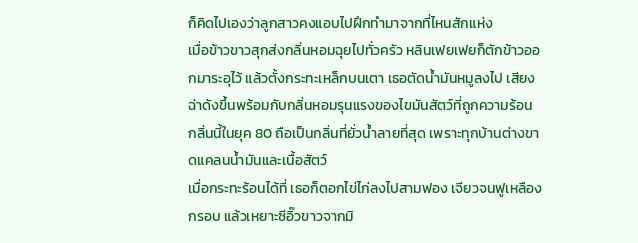ก็คิดไปเองว่าลูกสาวคงแอบไปฝึกทำมาจากที่ไหนสักแห่ง
เมื่อข้าวขาวสุกส่งกลิ่นหอมฉุยไปทั่วครัว หลินเฟยเฟยก็ตักข้าวออกมาระอุไว้ แล้วตั้งกระทะเหล็กบนเตา เธอตัดน้ำมันหมูลงไป เสียงฉ่าดังขึ้นพร้อมกับกลิ่นหอมรุนแรงของไขมันสัตว์ที่ถูกความร้อน กลิ่นนี้ในยุค 80 ถือเป็นกลิ่นที่ยั่วน้ำลายที่สุด เพราะทุกบ้านต่างขาดแคลนน้ำมันและเนื้อสัตว์
เมื่อกระทะร้อนได้ที่ เธอก็ตอกไข่ไก่ลงไปสามฟอง เจียวจนฟูเหลืองกรอบ แล้วเหยาะซีอิ๊วขาวจากมิ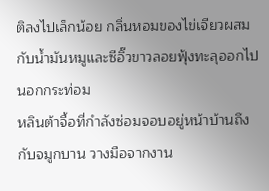ติลงไปเล็กน้อย กลิ่นหอมของไข่เจียวผสมกับน้ำมันหมูและซีอิ๊วขาวลอยฟุ้งทะลุออกไปนอกกระท่อม
หลินต้าจื้อที่กำลังซ่อมจอบอยู่หน้าบ้านถึงกับจมูกบาน วางมือจากงาน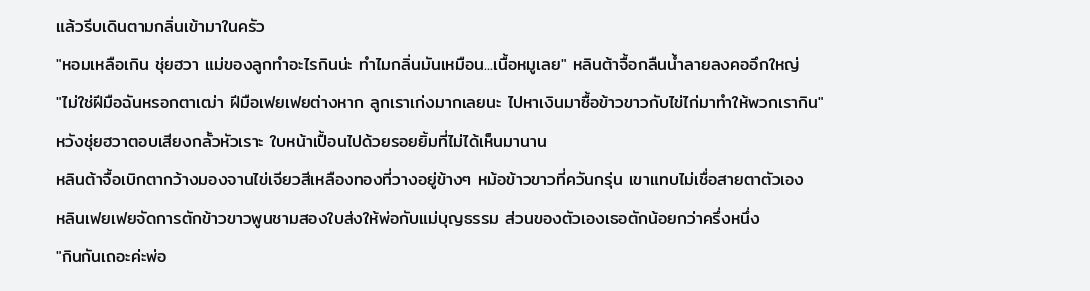แล้วรีบเดินตามกลิ่นเข้ามาในครัว
"หอมเหลือเกิน ชุ่ยฮวา แม่ของลูกทำอะไรกินน่ะ ทำไมกลิ่นมันเหมือน...เนื้อหมูเลย" หลินต้าจื้อกลืนน้ำลายลงคออึกใหญ่
"ไม่ใช่ฝีมือฉันหรอกตาเฒ่า ฝีมือเฟยเฟยต่างหาก ลูกเราเก่งมากเลยนะ ไปหาเงินมาซื้อข้าวขาวกับไข่ไก่มาทำให้พวกเรากิน" หวังชุ่ยฮวาตอบเสียงกลั้วหัวเราะ ใบหน้าเปื้อนไปด้วยรอยยิ้มที่ไม่ได้เห็นมานาน
หลินต้าจื้อเบิกตากว้างมองจานไข่เจียวสีเหลืองทองที่วางอยู่ข้างๆ หม้อข้าวขาวที่ควันกรุ่น เขาแทบไม่เชื่อสายตาตัวเอง
หลินเฟยเฟยจัดการตักข้าวขาวพูนชามสองใบส่งให้พ่อกับแม่บุญธรรม ส่วนของตัวเองเธอตักน้อยกว่าครึ่งหนึ่ง
"กินกันเถอะค่ะพ่อ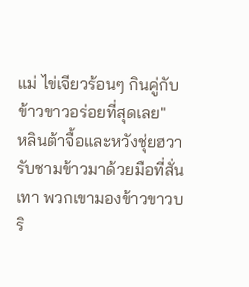แม่ ไข่เจียวร้อนๆ กินคู่กับข้าวขาวอร่อยที่สุดเลย"
หลินต้าจื้อและหวังชุ่ยฮวารับชามข้าวมาด้วยมือที่สั่นเทา พวกเขามองข้าวขาวบริ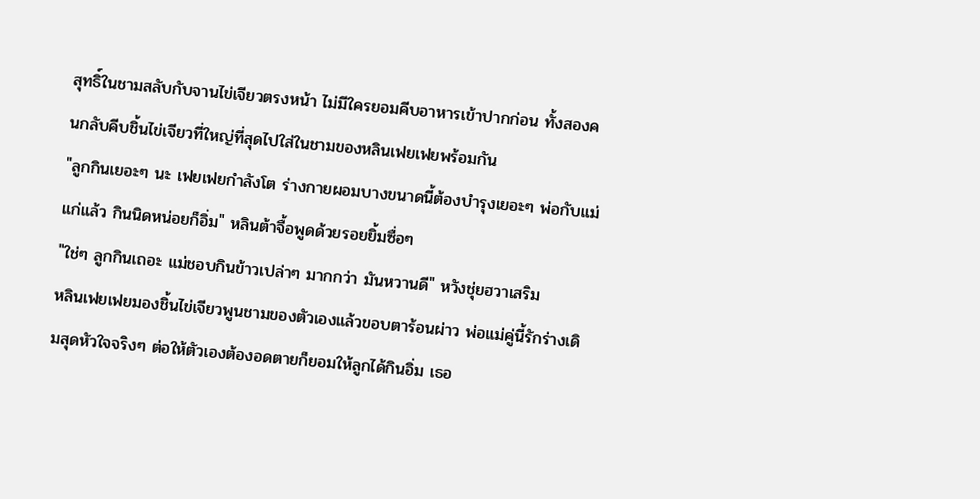สุทธิ์ในชามสลับกับจานไข่เจียวตรงหน้า ไม่มีใครยอมคีบอาหารเข้าปากก่อน ทั้งสองคนกลับคีบชิ้นไข่เจียวที่ใหญ่ที่สุดไปใส่ในชามของหลินเฟยเฟยพร้อมกัน
"ลูกกินเยอะๆ นะ เฟยเฟยกำลังโต ร่างกายผอมบางขนาดนี้ต้องบำรุงเยอะๆ พ่อกับแม่แก่แล้ว กินนิดหน่อยก็อิ่ม" หลินต้าจื้อพูดด้วยรอยยิ้มซื่อๆ
"ใช่ๆ ลูกกินเถอะ แม่ชอบกินข้าวเปล่าๆ มากกว่า มันหวานดี" หวังชุ่ยฮวาเสริม
หลินเฟยเฟยมองชิ้นไข่เจียวพูนชามของตัวเองแล้วขอบตาร้อนผ่าว พ่อแม่คู่นี้รักร่างเดิมสุดหัวใจจริงๆ ต่อให้ตัวเองต้องอดตายก็ยอมให้ลูกได้กินอิ่ม เธอ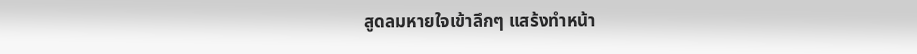สูดลมหายใจเข้าลึกๆ แสร้งทำหน้า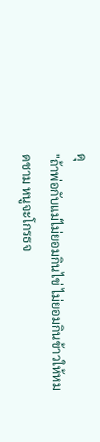ดุ
"ถ้าพ่อกับแม่ไม่ยอมกินไข่ ไม่ยอมกินข้าวให้หมดชาม หนูจะโกรธจ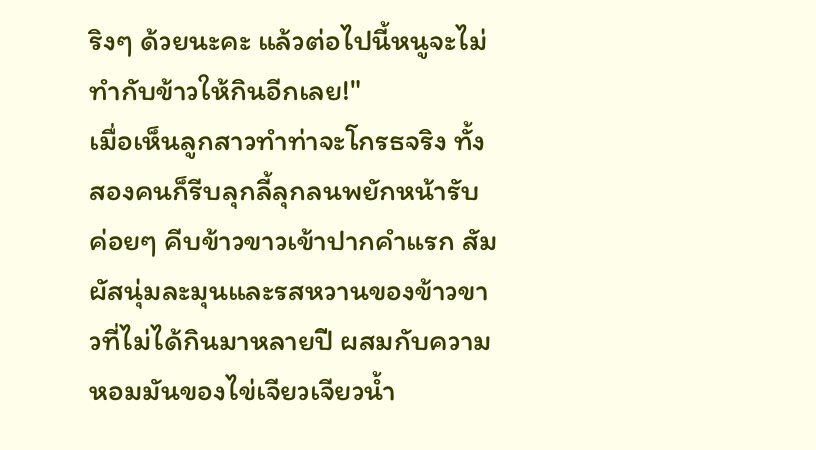ริงๆ ด้วยนะคะ แล้วต่อไปนี้หนูจะไม่ทำกับข้าวให้กินอีกเลย!"
เมื่อเห็นลูกสาวทำท่าจะโกรธจริง ทั้งสองคนก็รีบลุกลี้ลุกลนพยักหน้ารับ ค่อยๆ คีบข้าวขาวเข้าปากคำแรก สัมผัสนุ่มละมุนและรสหวานของข้าวขาวที่ไม่ได้กินมาหลายปี ผสมกับความหอมมันของไข่เจียวเจียวน้ำ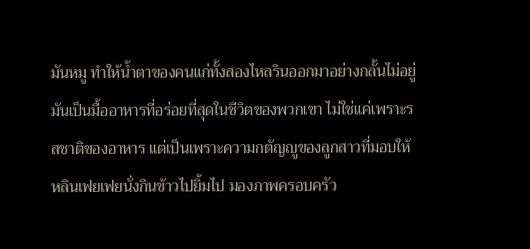มันหมู ทำให้น้ำตาของคนแก่ทั้งสองไหลรินออกมาอย่างกลั้นไม่อยู่ มันเป็นมื้ออาหารที่อร่อยที่สุดในชีวิตของพวกเขา ไม่ใช่แค่เพราะรสชาติของอาหาร แต่เป็นเพราะความกตัญญูของลูกสาวที่มอบให้
หลินเฟยเฟยนั่งกินข้าวไปยิ้มไป มองภาพครอบครัว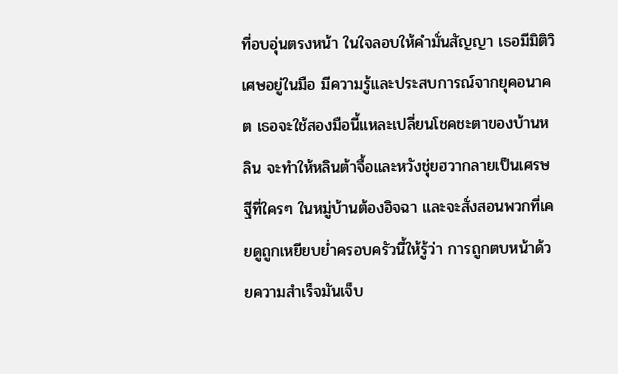ที่อบอุ่นตรงหน้า ในใจลอบให้คำมั่นสัญญา เธอมีมิติวิเศษอยู่ในมือ มีความรู้และประสบการณ์จากยุคอนาคต เธอจะใช้สองมือนี้แหละเปลี่ยนโชคชะตาของบ้านหลิน จะทำให้หลินต้าจื้อและหวังชุ่ยฮวากลายเป็นเศรษฐีที่ใครๆ ในหมู่บ้านต้องอิจฉา และจะสั่งสอนพวกที่เคยดูถูกเหยียบย่ำครอบครัวนี้ให้รู้ว่า การถูกตบหน้าด้วยความสำเร็จมันเจ็บ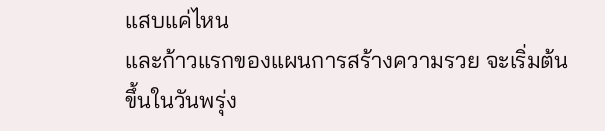แสบแค่ไหน
และก้าวแรกของแผนการสร้างความรวย จะเริ่มต้นขึ้นในวันพรุ่ง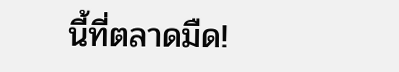นี้ที่ตลาดมืด!